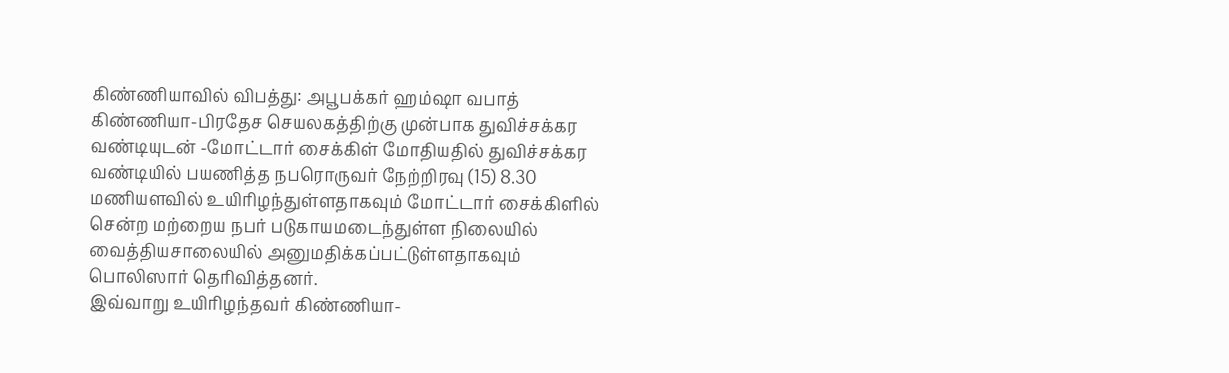கிண்ணியாவில் விபத்து: அபூபக்கர் ஹம்ஷா வபாத்
கிண்ணியா-பிரதேச செயலகத்திற்கு முன்பாக துவிச்சக்கர வண்டியுடன் -மோட்டார் சைக்கிள் மோதியதில் துவிச்சக்கர வண்டியில் பயணித்த நபரொருவர் நேற்றிரவு (15) 8.30 மணியளவில் உயிரிழந்துள்ளதாகவும் மோட்டார் சைக்கிளில் சென்ற மற்றைய நபர் படுகாயமடைந்துள்ள நிலையில் வைத்தியசாலையில் அனுமதிக்கப்பட்டுள்ளதாகவும் பொலிஸார் தெரிவித்தனர்.
இவ்வாறு உயிரிழந்தவர் கிண்ணியா-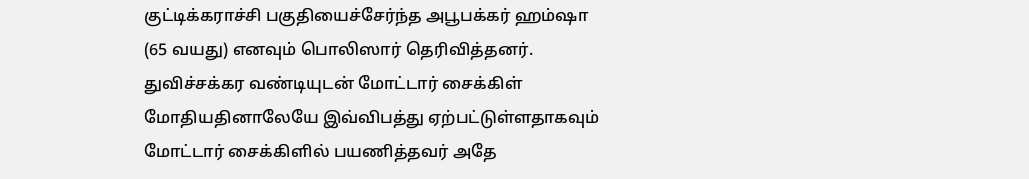குட்டிக்கராச்சி பகுதியைச்சேர்ந்த அபூபக்கர் ஹம்ஷா (65 வயது) எனவும் பொலிஸார் தெரிவித்தனர்.
துவிச்சக்கர வண்டியுடன் மோட்டார் சைக்கிள் மோதியதினாலேயே இவ்விபத்து ஏற்பட்டுள்ளதாகவும் மோட்டார் சைக்கிளில் பயணித்தவர் அதே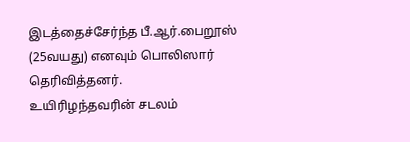இடத்தைச்சேர்ந்த பீ.ஆர்.பைறூஸ் (25வயது) எனவும் பொலிஸார் தெரிவித்தனர்.
உயிரிழந்தவரின் சடலம்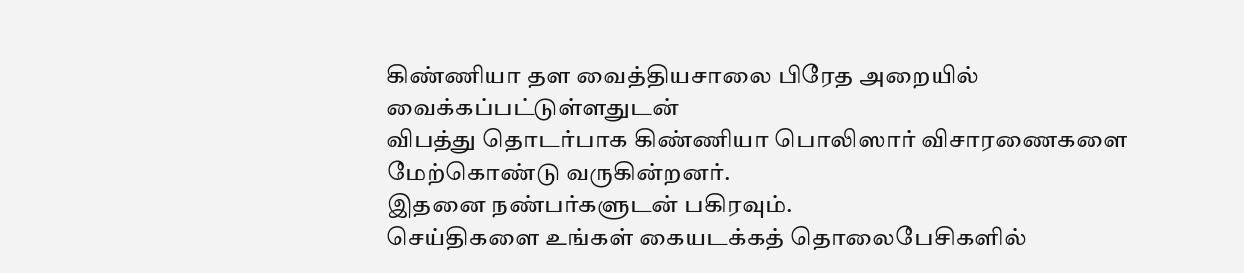கிண்ணியா தள வைத்தியசாலை பிரேத அறையில் வைக்கப்பட்டுள்ளதுடன்
விபத்து தொடர்பாக கிண்ணியா பொலிஸார் விசாரணைகளை மேற்கொண்டு வருகின்றனர்.
இதனை நண்பர்களுடன் பகிரவும்.
செய்திகளை உங்கள் கையடக்கத் தொலைபேசிகளில்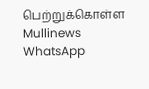பெற்றுக்கொள்ள Mullinews WhatsApp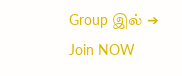Group இல் ➔ Join NOW